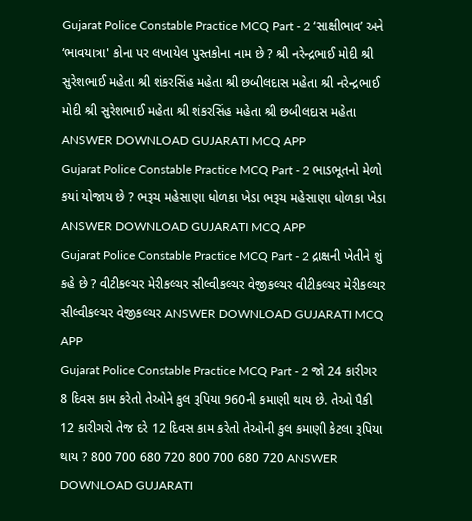Gujarat Police Constable Practice MCQ Part - 2 ‘સાક્ષીભાવ’ અને ‘ભાવયાત્રા' કોના પર લખાયેલ પુસ્તકોના નામ છે ? શ્રી નરેન્દ્રભાઈ મોદી શ્રી સુરેશભાઈ મહેતા શ્રી શંકરસિંહ મહેતા શ્રી છબીલદાસ મહેતા શ્રી નરેન્દ્રભાઈ મોદી શ્રી સુરેશભાઈ મહેતા શ્રી શંકરસિંહ મહેતા શ્રી છબીલદાસ મહેતા ANSWER DOWNLOAD GUJARATI MCQ APP
Gujarat Police Constable Practice MCQ Part - 2 ભાડભૂતનો મેળો કયાં યોજાય છે ? ભરૂચ મહેસાણા ધોળકા ખેડા ભરૂચ મહેસાણા ધોળકા ખેડા ANSWER DOWNLOAD GUJARATI MCQ APP
Gujarat Police Constable Practice MCQ Part - 2 દ્રાક્ષની ખેતીને શું કહે છે ? વીટીકલ્ચર મેરીકલ્ચર સીલ્વીકલ્ચર વેજીકલ્ચર વીટીકલ્ચર મેરીકલ્ચર સીલ્વીકલ્ચર વેજીકલ્ચર ANSWER DOWNLOAD GUJARATI MCQ APP
Gujarat Police Constable Practice MCQ Part - 2 જો 24 કારીગર 8 દિવસ કામ કરેતો તેઓને કુલ રૂપિયા 960ની કમાણી થાય છે. તેઓ પૈકી 12 કારીગરો તેજ દરે 12 દિવસ કામ કરેતો તેઓની કુલ કમાણી કેટલા રૂપિયા થાય ? 800 700 680 720 800 700 680 720 ANSWER DOWNLOAD GUJARATI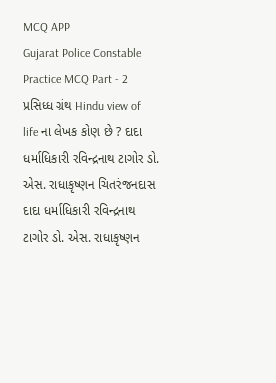MCQ APP
Gujarat Police Constable Practice MCQ Part - 2 પ્રસિધ્ધ ગ્રંથ Hindu view of life ના લેખક કોણ છે ? દાદા ધર્માધિકારી રવિન્દ્રનાથ ટાગોર ડો. એસ. રાધાકૃષ્ણન ચિતરંજનદાસ દાદા ધર્માધિકારી રવિન્દ્રનાથ ટાગોર ડો. એસ. રાધાકૃષ્ણન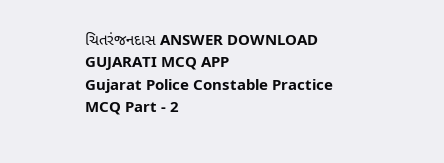ચિતરંજનદાસ ANSWER DOWNLOAD GUJARATI MCQ APP
Gujarat Police Constable Practice MCQ Part - 2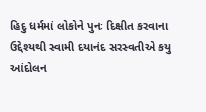હિદુ ધર્મમાં લોકોને પુનઃ દિક્ષીત કરવાના ઉદ્દેશ્યથી સ્વામી દયાનંદ સરસ્વતીએ કયુ આંદોલન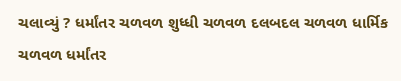ચલાવ્યું ? ધર્માંતર ચળવળ શુધ્ધી ચળવળ દલબદલ ચળવળ ધાર્મિક ચળવળ ધર્માંતર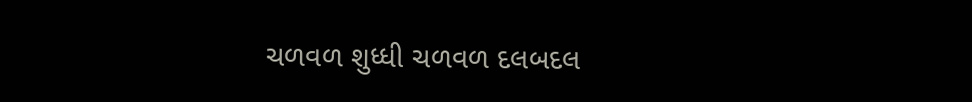ચળવળ શુધ્ધી ચળવળ દલબદલ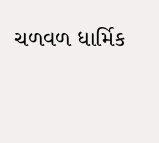ચળવળ ધાર્મિક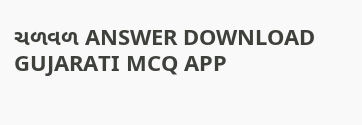ચળવળ ANSWER DOWNLOAD GUJARATI MCQ APP